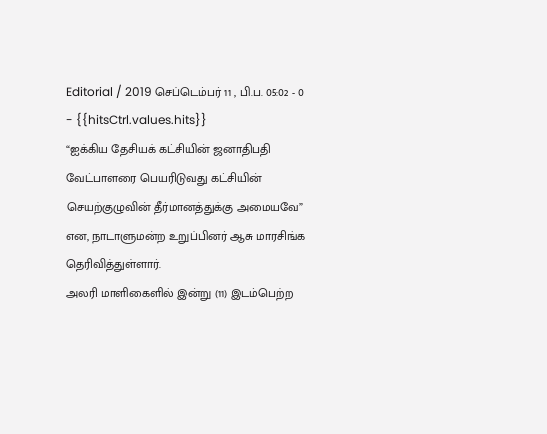Editorial / 2019 செப்டெம்பர் 11 , பி.ப. 05:02 - 0 - {{hitsCtrl.values.hits}}
“ஐக்கிய தேசியக் கட்சியின் ஜனாதிபதி வேட்பாளரை பெயரிடுவது கட்சியின் செயற்குழுவின் தீர்மானத்துக்கு அமையவே” என, நாடாளுமன்ற உறுப்பினர் ஆசு மாரசிங்க தெரிவித்துள்ளார்.
அலரி மாளிகைளில் இன்று (11) இடம்பெற்ற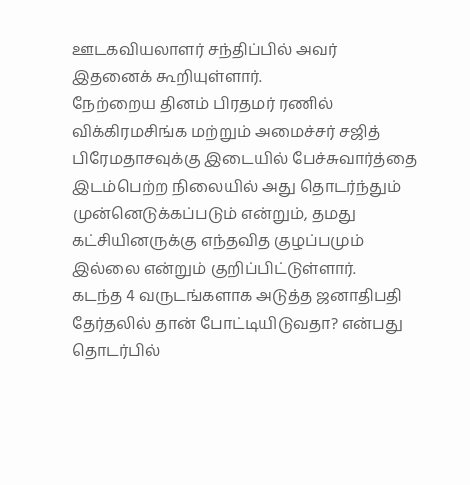ஊடகவியலாளர் சந்திப்பில் அவர் இதனைக் கூறியுள்ளார்.
நேற்றைய தினம் பிரதமர் ரணில் விக்கிரமசிங்க மற்றும் அமைச்சர் சஜித் பிரேமதாசவுக்கு இடையில் பேச்சுவார்த்தை இடம்பெற்ற நிலையில் அது தொடர்ந்தும் முன்னெடுக்கப்படும் என்றும், தமது கட்சியினருக்கு எந்தவித குழப்பமும் இல்லை என்றும் குறிப்பிட்டுள்ளார்.
கடந்த 4 வருடங்களாக அடுத்த ஜனாதிபதி தேர்தலில் தான் போட்டியிடுவதா? என்பது தொடர்பில்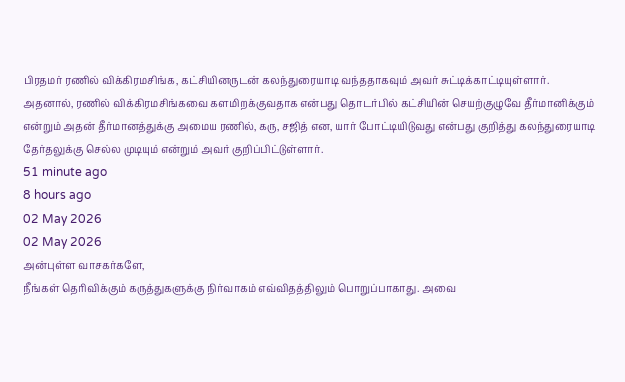பிரதமர் ரணில் விக்கிரமசிங்க, கட்சியினருடன் கலந்துரையாடி வந்ததாகவும் அவர் சுட்டிக்காட்டியுள்ளார்.
அதனால், ரணில் விக்கிரமசிங்கவை களமிறக்குவதாக என்பது தொடர்பில் கட்சியின் செயற்குழுவே தீர்மானிக்கும் என்றும் அதன் தீர்மானத்துக்கு அமைய ரணில், கரு, சஜித் என, யார் போட்டியிடுவது என்பது குறித்து கலந்துரையாடி தேர்தலுக்கு செல்ல முடியும் என்றும் அவர் குறிப்பிட்டுள்ளார்.
51 minute ago
8 hours ago
02 May 2026
02 May 2026
அன்புள்ள வாசகர்களே,
நீங்கள் தெரிவிக்கும் கருத்துகளுக்கு நிர்வாகம் எவ்விதத்திலும் பொறுப்பாகாது. அவை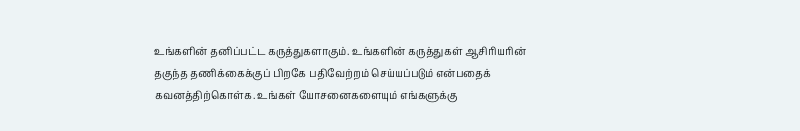உங்களின் தனிப்பட்ட கருத்துகளாகும். உங்களின் கருத்துகள் ஆசிரியரின் தகுந்த தணிக்கைக்குப் பிறகே பதிவேற்றம் செய்யப்படும் என்பதைக் கவனத்திற்கொள்க. உங்கள் யோசனைகளையும் எங்களுக்கு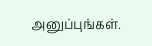அனுப்புங்கள்.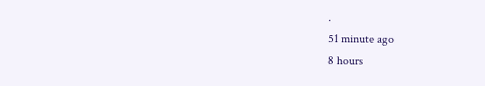.
51 minute ago
8 hours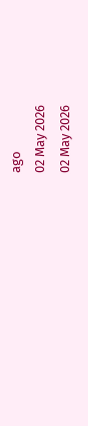ago
02 May 2026
02 May 2026